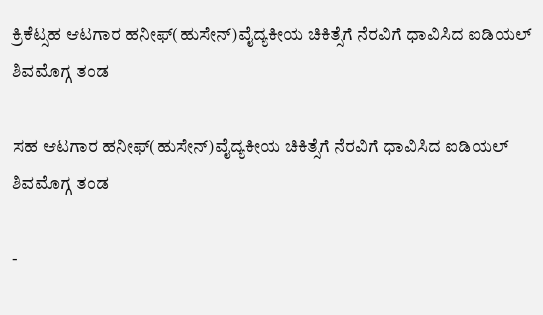ಕ್ರಿಕೆಟ್ಸಹ ಆಟಗಾರ ಹನೀಫ್(ಹುಸೇನ್)ವೈದ್ಯಕೀಯ ಚಿಕಿತ್ಸೆಗೆ ನೆರವಿಗೆ ಧಾವಿಸಿದ ಐಡಿಯಲ್ ಶಿವಮೊಗ್ಗ ತಂಡ

ಸಹ ಆಟಗಾರ ಹನೀಫ್(ಹುಸೇನ್)ವೈದ್ಯಕೀಯ ಚಿಕಿತ್ಸೆಗೆ ನೆರವಿಗೆ ಧಾವಿಸಿದ ಐಡಿಯಲ್ ಶಿವಮೊಗ್ಗ ತಂಡ

-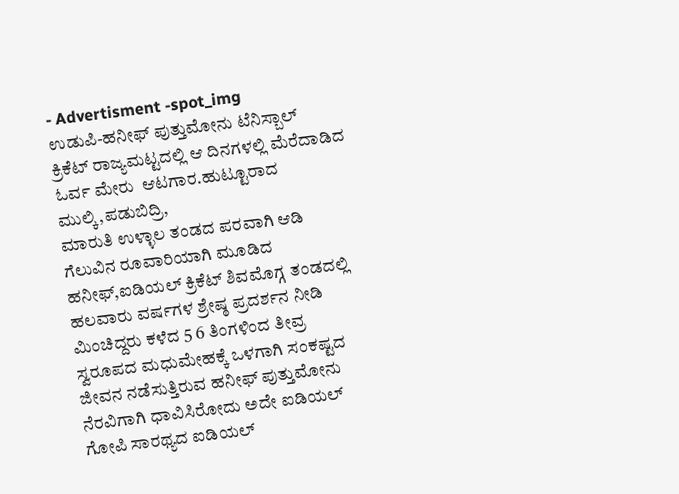- Advertisment -spot_img
ಉಡುಪಿ-ಹನೀಫ್ ಪುತ್ತುಮೋನು ಟೆನಿಸ್ಬಾಲ್  ಕ್ರಿಕೆಟ್ ರಾಜ್ಯಮಟ್ಟದಲ್ಲಿ ಆ ದಿನಗಳಲ್ಲಿ ಮೆರೆದಾಡಿದ ಓರ್ವ ಮೇರು  ಆಟಗಾರ.ಹುಟ್ಟೂರಾದ ಮುಲ್ಕಿ,ಪಡುಬಿದ್ರಿ,
ಮಾರುತಿ ಉಳ್ಳಾಲ ತಂಡದ ಪರವಾಗಿ ಆಡಿ ಗೆಲುವಿನ ರೂವಾರಿಯಾಗಿ ಮೂಡಿದ ಹನೀಫ್,ಐಡಿಯಲ್ ಕ್ರಿಕೆಟ್ ಶಿವಮೊಗ್ಗ ತಂಡದಲ್ಲಿ ಹಲವಾರು ವರ್ಷಗಳ ಶ್ರೇಷ್ಠ ಪ್ರದರ್ಶನ ನೀಡಿ ಮಿಂಚಿದ್ದರು ಕಳೆದ 5 6 ತಿಂಗಳಿಂದ ತೀವ್ರ ಸ್ವರೂಪದ ಮಧುಮೇಹಕ್ಕೆ ಒಳಗಾಗಿ ಸಂಕಷ್ಟದ ಜೀವನ‌ ನಡೆಸುತ್ತಿರುವ ಹನೀಫ್ ಪುತ್ತುಮೋನು ನೆರವಿಗಾಗಿ ಧಾವಿಸಿರೋದು ಅದೇ ಐಡಿಯಲ್ ಗೋಪಿ ಸಾರಥ್ಯದ ಐಡಿಯಲ್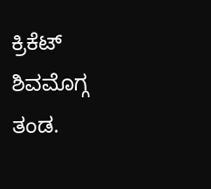ಕ್ರಿಕೆಟ್ ಶಿವಮೊಗ್ಗ ತಂಡ.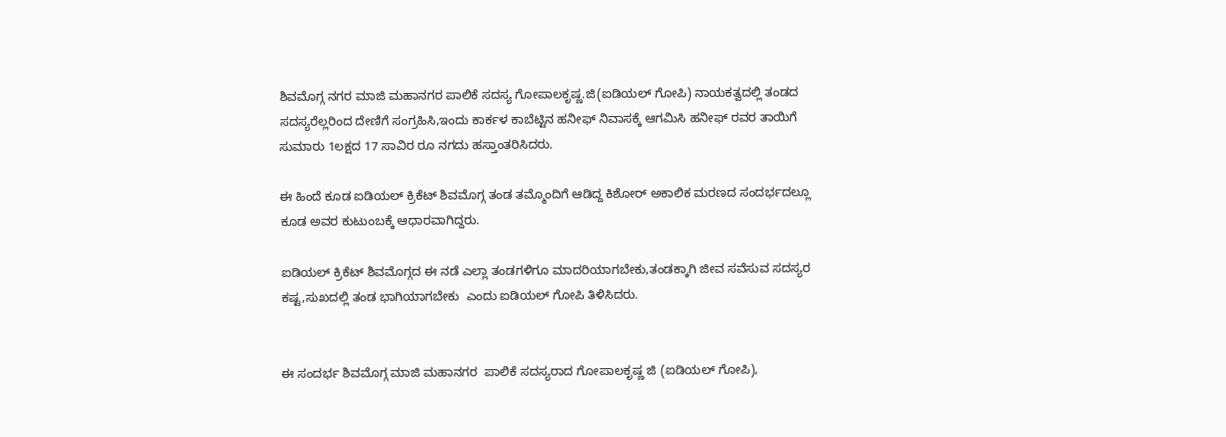ಶಿವಮೊಗ್ಗ ನಗರ ಮಾಜಿ ಮಹಾನಗರ ಪಾಲಿಕೆ ಸದಸ್ಯ ಗೋಪಾಲಕೃಷ್ಣ.ಜಿ(ಐಡಿಯಲ್ ಗೋಪಿ) ನಾಯಕತ್ವದಲ್ಲಿ ತಂಡದ ಸದಸ್ಯರೆಲ್ಲರಿಂದ ದೇಣಿಗೆ ಸಂಗ್ರಹಿಸಿ,ಇಂದು ಕಾರ್ಕಳ ಕಾಬೆಟ್ಟಿನ ಹನೀಫ್ ನಿವಾಸಕ್ಕೆ ಆಗಮಿಸಿ ಹನೀಫ್ ರವರ ತಾಯಿಗೆ ಸುಮಾರು 1ಲಕ್ಷದ 17 ಸಾವಿರ ರೂ ನಗದು ಹಸ್ತಾಂತರಿಸಿದರು.

ಈ ಹಿಂದೆ ಕೂಡ ಐಡಿಯಲ್ ಕ್ರಿಕೆಟ್ ಶಿವಮೊಗ್ಗ ತಂಡ ತಮ್ಮೊಂದಿಗೆ ಆಡಿದ್ದ ಕಿಶೋರ್ ಅಕಾಲಿಕ ಮರಣದ ಸಂದರ್ಭದಲ್ಲೂ ಕೂಡ ಅವರ ಕುಟುಂಬಕ್ಕೆ ಆಧಾರವಾಗಿದ್ದರು.

ಐಡಿಯಲ್ ಕ್ರಿಕೆಟ್ ಶಿವಮೊಗ್ಗದ ಈ ನಡೆ ಎಲ್ಲಾ ತಂಡಗಳಿಗೂ ಮಾದರಿಯಾಗಬೇಕು,ತಂಡಕ್ಕಾಗಿ ಜೀವ ಸವೆಸುವ ಸದಸ್ಯರ ಕಷ್ಟ,ಸುಖದಲ್ಲಿ ತಂಡ ಭಾಗಿಯಾಗಬೇಕು  ಎಂದು ಐಡಿಯಲ್ ಗೋಪಿ ತಿಳಿಸಿದರು.


ಈ ಸಂದರ್ಭ ಶಿವಮೊಗ್ಗ ಮಾಜಿ ಮಹಾನಗರ  ಪಾಲಿಕೆ ಸದಸ್ಯರಾದ ಗೋಪಾಲಕೃಷ್ಣ ‌ಜಿ (ಐಡಿಯಲ್ ಗೋಪಿ),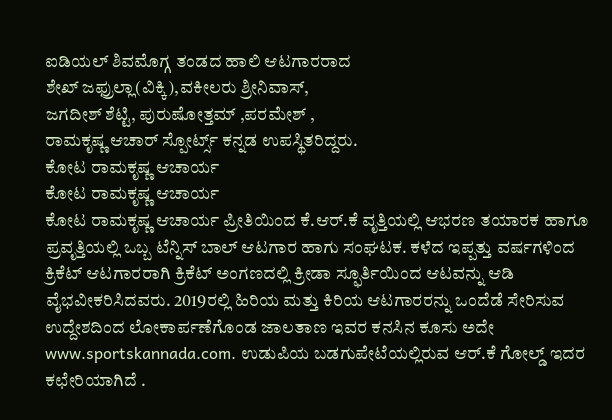ಐಡಿಯಲ್ ಶಿವಮೊಗ್ಗ ತಂಡದ ಹಾಲಿ ಆಟಗಾರರಾದ
ಶೇಖ್ ಜಫ್ರುಲ್ಲಾ(ವಿಕ್ಕಿ),ವಕೀಲರು ಶ್ರೀನಿವಾಸ್,
ಜಗದೀಶ್ ಶೆಟ್ಟಿ, ಪುರುಷೋತ್ತಮ್ ,ಪರಮೇಶ್ ,
ರಾಮಕೃಷ್ಣ ಆಚಾರ್ ಸ್ಪೋರ್ಟ್ಸ್ ಕನ್ನಡ ಉಪಸ್ಥಿತರಿದ್ದರು.
ಕೋಟ ರಾಮಕೃಷ್ಣ ಆಚಾರ್ಯ
ಕೋಟ ರಾಮಕೃಷ್ಣ ಆಚಾರ್ಯ
ಕೋಟ ರಾಮಕೃಷ್ಣ ಆಚಾರ್ಯ ಪ್ರೀತಿಯಿಂದ ಕೆ.ಆರ್.ಕೆ ವೃತ್ತಿಯಲ್ಲಿ ಆಭರಣ ತಯಾರಕ ಹಾಗೂ ಪ್ರವೃತ್ತಿಯಲ್ಲಿ ಒಬ್ಬ ಟೆನ್ನಿಸ್ ಬಾಲ್ ಆಟಗಾರ ಹಾಗು ಸಂಘಟಕ. ಕಳೆದ ಇಪ್ಪತ್ತು ವರ್ಷಗಳಿಂದ ಕ್ರಿಕೆಟ್ ಆಟಗಾರರಾಗಿ ಕ್ರಿಕೆಟ್ ಅಂಗಣದಲ್ಲಿ ಕ್ರೀಡಾ ಸ್ಫೂರ್ತಿಯಿಂದ ಆಟವನ್ನು ಆಡಿ ವೈಭವೀಕರಿಸಿದವರು. 2019ರಲ್ಲಿ ಹಿರಿಯ ಮತ್ತು ಕಿರಿಯ ಆಟಗಾರರನ್ನು ಒಂದೆಡೆ ಸೇರಿಸುವ ಉದ್ದೇಶದಿಂದ ಲೋಕಾರ್ಪಣೆಗೊಂಡ ಜಾಲತಾಣ ಇವರ ಕನಸಿನ ಕೂಸು ಅದೇ www.sportskannada.com. ಉಡುಪಿಯ ಬಡಗುಪೇಟೆಯಲ್ಲಿರುವ ಆರ್.ಕೆ ಗೋಲ್ಡ್ ಇದರ ಕಛೇರಿಯಾಗಿದೆ .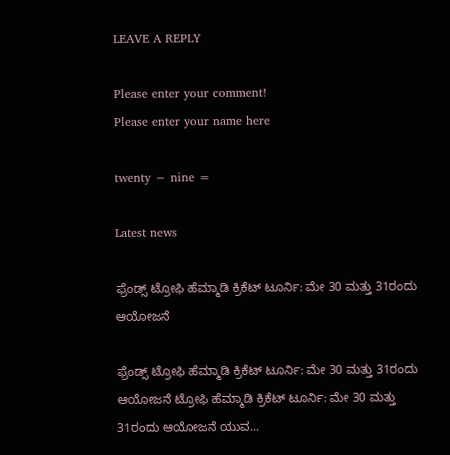LEAVE A REPLY

Please enter your comment!
Please enter your name here

twenty − nine =

Latest news

ಫ್ರೆಂಡ್ಸ್ ಟ್ರೋಫಿ ಹೆಮ್ಮಾಡಿ ಕ್ರಿಕೆಟ್ ಟೂರ್ನಿ: ಮೇ 30 ಮತ್ತು 31ರಂದು ಆಯೋಜನೆ

ಫ್ರೆಂಡ್ಸ್ ಟ್ರೋಫಿ ಹೆಮ್ಮಾಡಿ ಕ್ರಿಕೆಟ್ ಟೂರ್ನಿ: ಮೇ 30 ಮತ್ತು 31ರಂದು ಆಯೋಜನೆ ಟ್ರೋಫಿ ಹೆಮ್ಮಾಡಿ ಕ್ರಿಕೆಟ್ ಟೂರ್ನಿ: ಮೇ 30 ಮತ್ತು 31ರಂದು ಆಯೋಜನೆ ಯುವ...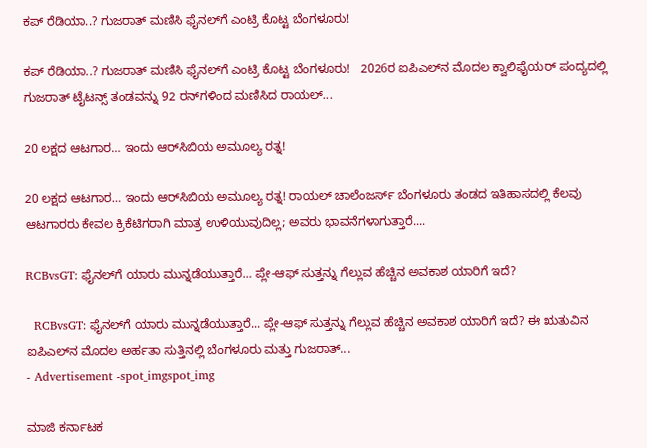ಕಪ್ ರೆಡಿಯಾ..? ಗುಜರಾತ್ ಮಣಿಸಿ ಫೈನಲ್‌ಗೆ ಎಂಟ್ರಿ ಕೊಟ್ಟ ಬೆಂಗಳೂರು!

ಕಪ್ ರೆಡಿಯಾ..? ಗುಜರಾತ್ ಮಣಿಸಿ ಫೈನಲ್‌ಗೆ ಎಂಟ್ರಿ ಕೊಟ್ಟ ಬೆಂಗಳೂರು!   2026ರ ಐಪಿಎಲ್‌ನ ಮೊದಲ ಕ್ವಾಲಿಫೈಯರ್ ಪಂದ್ಯದಲ್ಲಿ ಗುಜರಾತ್ ಟೈಟನ್ಸ್ ತಂಡವನ್ನು 92 ರನ್‌ಗಳಿಂದ ಮಣಿಸಿದ ರಾಯಲ್...

20 ಲಕ್ಷದ ಆಟಗಾರ… ಇಂದು ಆರ್‌ಸಿಬಿಯ ಅಮೂಲ್ಯ ರತ್ನ!

20 ಲಕ್ಷದ ಆಟಗಾರ… ಇಂದು ಆರ್‌ಸಿಬಿಯ ಅಮೂಲ್ಯ ರತ್ನ! ರಾಯಲ್ ಚಾಲೆಂಜರ್ಸ್ ಬೆಂಗಳೂರು ತಂಡದ ಇತಿಹಾಸದಲ್ಲಿ ಕೆಲವು ಆಟಗಾರರು ಕೇವಲ ಕ್ರಿಕೆಟಿಗರಾಗಿ ಮಾತ್ರ ಉಳಿಯುವುದಿಲ್ಲ; ಅವರು ಭಾವನೆಗಳಾಗುತ್ತಾರೆ....

RCBvsGT: ಫೈನಲ್‌ಗೆ ಯಾರು ಮುನ್ನಡೆಯುತ್ತಾರೆ… ಪ್ಲೇ-ಆಫ್ ಸುತ್ತನ್ನು ಗೆಲ್ಲುವ ಹೆಚ್ಚಿನ ಅವಕಾಶ ಯಾರಿಗೆ ಇದೆ?

  RCBvsGT: ಫೈನಲ್‌ಗೆ ಯಾರು ಮುನ್ನಡೆಯುತ್ತಾರೆ... ಪ್ಲೇ-ಆಫ್ ಸುತ್ತನ್ನು ಗೆಲ್ಲುವ ಹೆಚ್ಚಿನ ಅವಕಾಶ ಯಾರಿಗೆ ಇದೆ? ಈ ಋತುವಿನ ಐಪಿಎಲ್‌ನ ಮೊದಲ ಅರ್ಹತಾ ಸುತ್ತಿನಲ್ಲಿ ಬೆಂಗಳೂರು ಮತ್ತು ಗುಜರಾತ್...
- Advertisement -spot_imgspot_img

ಮಾಜಿ ಕರ್ನಾಟಕ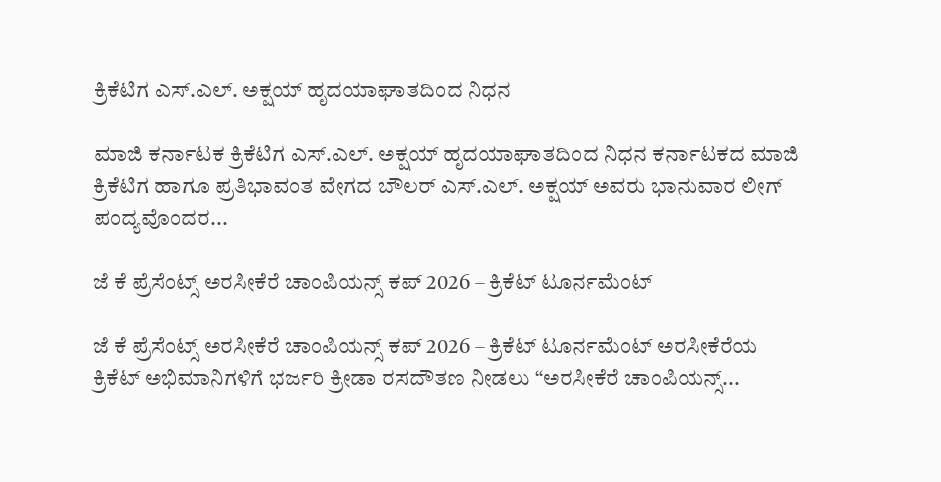ಕ್ರಿಕೆಟಿಗ ಎಸ್.ಎಲ್. ಅಕ್ಷಯ್ ಹೃದಯಾಘಾತದಿಂದ ನಿಧನ

ಮಾಜಿ ಕರ್ನಾಟಕ ಕ್ರಿಕೆಟಿಗ ಎಸ್.ಎಲ್. ಅಕ್ಷಯ್ ಹೃದಯಾಘಾತದಿಂದ ನಿಧನ ಕರ್ನಾಟಕದ ಮಾಜಿ ಕ್ರಿಕೆಟಿಗ ಹಾಗೂ ಪ್ರತಿಭಾವಂತ ವೇಗದ ಬೌಲರ್ ಎಸ್.ಎಲ್. ಅಕ್ಷಯ್ ಅವರು ಭಾನುವಾರ ಲೀಗ್ ಪಂದ್ಯವೊಂದರ...

ಜೆ ಕೆ ಪ್ರೆಸೆಂಟ್ಸ್ ಅರಸೀಕೆರೆ ಚಾಂಪಿಯನ್ಸ್ ಕಪ್ 2026 – ಕ್ರಿಕೆಟ್ ಟೂರ್ನಮೆಂಟ್

ಜೆ ಕೆ ಪ್ರೆಸೆಂಟ್ಸ್ ಅರಸೀಕೆರೆ ಚಾಂಪಿಯನ್ಸ್ ಕಪ್ 2026 – ಕ್ರಿಕೆಟ್ ಟೂರ್ನಮೆಂಟ್ ಅರಸೀಕೆರೆಯ ಕ್ರಿಕೆಟ್ ಅಭಿಮಾನಿಗಳಿಗೆ ಭರ್ಜರಿ ಕ್ರೀಡಾ ರಸದೌತಣ ನೀಡಲು “ಅರಸೀಕೆರೆ ಚಾಂಪಿಯನ್ಸ್...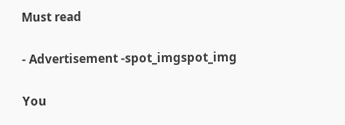Must read

- Advertisement -spot_imgspot_img

You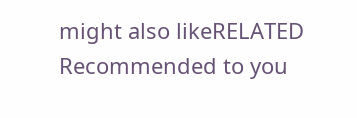might also likeRELATED
Recommended to you